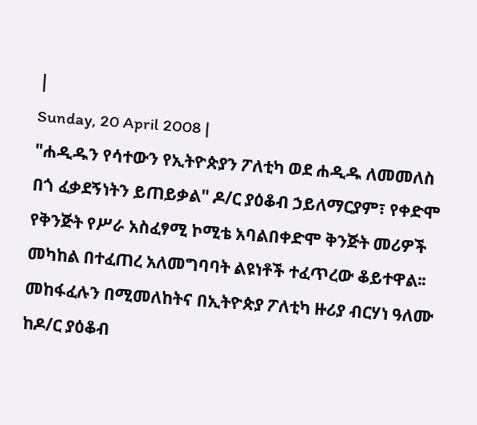|
Sunday, 20 April 2008 |
"ሐዲዱን የሳተውን የኢትዮጵያን ፖለቲካ ወደ ሐዲዱ ለመመለስ በጎ ፈቃደኝነትን ይጠይቃል" ዶ/ር ያዕቆብ ኃይለማርያም፣ የቀድሞ የቅንጅት የሥራ አስፈፃሚ ኮሚቴ አባልበቀድሞ ቅንጅት መሪዎች መካከል በተፈጠረ አለመግባባት ልዩነቶች ተፈጥረው ቆይተዋል፡፡ መከፋፈሉን በሚመለከትና በኢትዮጵያ ፖለቲካ ዙሪያ ብርሃነ ዓለሙ ከዶ/ር ያዕቆብ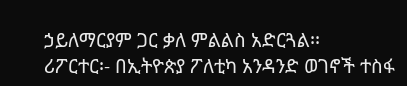ኃይለማርያም ጋር ቃለ ምልልስ አድርጓል፡፡
ሪፖርተር፡- በኢትዮጵያ ፖለቲካ አንዳንድ ወገኖች ተስፋ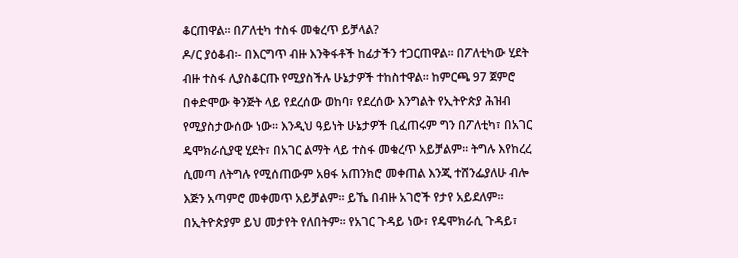ቆርጠዋል፡፡ በፖለቲካ ተስፋ መቁረጥ ይቻላል?
ዶ/ር ያዕቆብ፡- በእርግጥ ብዙ እንቅፋቶች ከፊታችን ተጋርጠዋል፡፡ በፖለቲካው ሂደት ብዙ ተስፋ ሊያስቆርጡ የሚያስችሉ ሁኔታዎች ተከስተዋል፡፡ ከምርጫ 97 ጀምሮ በቀድሞው ቅንጅት ላይ የደረሰው ወከባ፣ የደረሰው እንግልት የኢትዮጵያ ሕዝብ የሚያስታውሰው ነው፡፡ እንዲህ ዓይነት ሁኔታዎች ቢፈጠሩም ግን በፖለቲካ፣ በአገር ዴሞክራሲያዊ ሂደት፣ በአገር ልማት ላይ ተስፋ መቁረጥ አይቻልም፡፡ ትግሉ እየከረረ ሲመጣ ለትግሉ የሚሰጠውም አፀፋ አጠንክሮ መቀጠል እንጂ ተሸንፌያለሁ ብሎ እጅን አጣምሮ መቀመጥ አይቻልም፡፡ ይኼ በብዙ አገሮች የታየ አይደለም፡፡ በኢትዮጵያም ይህ መታየት የለበትም፡፡ የአገር ጉዳይ ነው፣ የዴሞክራሲ ጉዳይ፣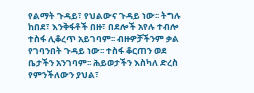የልማት ጉዳይ፣ የህልውና ጉዳይ ነው፡፡ ትግሉ ከበደ፣ እንቅፋቶች በዙ፣ በደሎች አየሉ ተብሎ ተስፋ ሊቆረጥ አይገባም፡፡ ብዙዎቻችንም ቃል የገባንበት ጉዳይ ነው፡፡ ተስፋ ቆርጠን ወደ ቤታችን አንገባም፡፡ ሕይወታችን እስካለ ድረስ የምንችለውን ያህል፣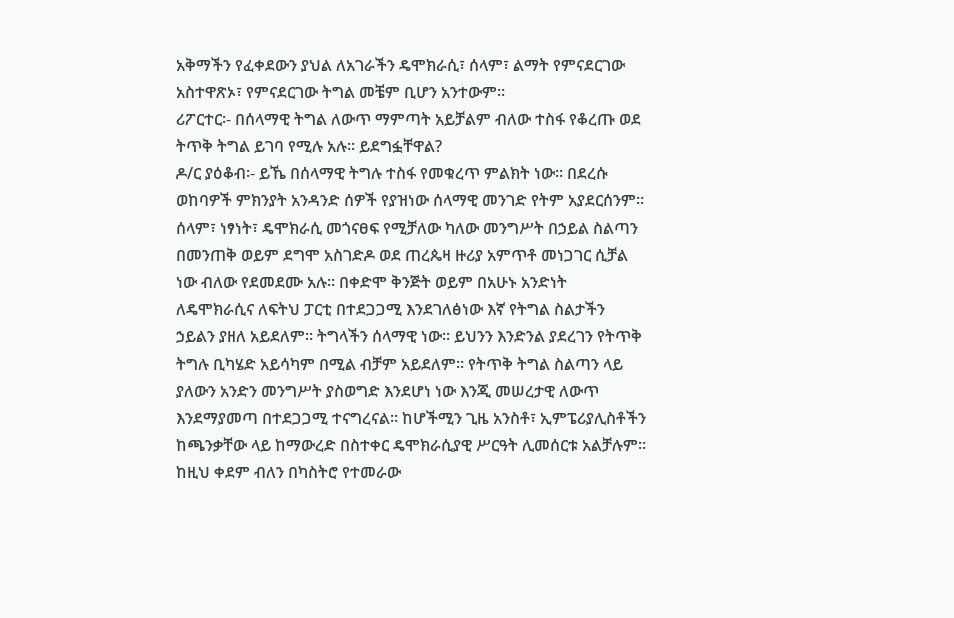አቅማችን የፈቀደውን ያህል ለአገራችን ዴሞክራሲ፣ ሰላም፣ ልማት የምናደርገው አስተዋጽኦ፣ የምናደርገው ትግል መቼም ቢሆን አንተውም፡፡
ሪፖርተር፡- በሰላማዊ ትግል ለውጥ ማምጣት አይቻልም ብለው ተስፋ የቆረጡ ወደ ትጥቅ ትግል ይገባ የሚሉ አሉ፡፡ ይደግፏቸዋል?
ዶ/ር ያዕቆብ፡- ይኼ በሰላማዊ ትግሉ ተስፋ የመቁረጥ ምልክት ነው፡፡ በደረሱ ወከባዎች ምክንያት አንዳንድ ሰዎች የያዝነው ሰላማዊ መንገድ የትም አያደርሰንም፡፡ ሰላም፣ ነፃነት፣ ዴሞክራሲ መጎናፀፍ የሚቻለው ካለው መንግሥት በኃይል ስልጣን በመንጠቅ ወይም ደግሞ አስገድዶ ወደ ጠረጴዛ ዙሪያ አምጥቶ መነጋገር ሲቻል ነው ብለው የደመደሙ አሉ፡፡ በቀድሞ ቅንጅት ወይም በአሁኑ አንድነት ለዴሞክራሲና ለፍትህ ፓርቲ በተደጋጋሚ እንደገለፅነው እኛ የትግል ስልታችን ኃይልን ያዘለ አይደለም፡፡ ትግላችን ሰላማዊ ነው፡፡ ይህንን እንድንል ያደረገን የትጥቅ ትግሉ ቢካሄድ አይሳካም በሚል ብቻም አይደለም፡፡ የትጥቅ ትግል ስልጣን ላይ ያለውን አንድን መንግሥት ያስወግድ እንደሆነ ነው እንጂ መሠረታዊ ለውጥ እንደማያመጣ በተደጋጋሚ ተናግረናል፡፡ ከሆችሚን ጊዜ አንስቶ፣ ኢምፔሪያሊስቶችን ከጫንቃቸው ላይ ከማውረድ በስተቀር ዴሞክራሲያዊ ሥርዓት ሊመሰርቱ አልቻሉም፡፡ ከዚህ ቀደም ብለን በካስትሮ የተመራው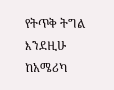የትጥቅ ትግል እንደዚሁ ከአሜሪካ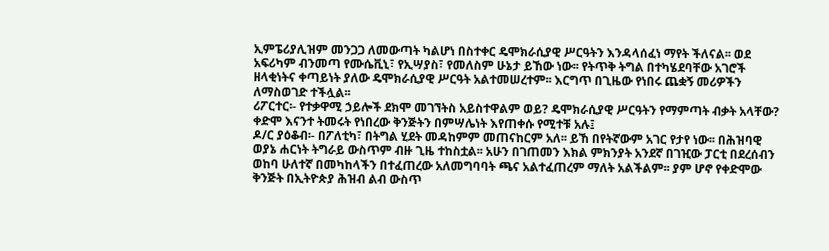ኢምፔሪያሊዝም መንጋጋ ለመውጣት ካልሆነ በስተቀር ዴሞክራሲያዊ ሥርዓትን እንዳላሰፈነ ማየት ችለናል፡፡ ወደ አፍሪካም ብንመጣ የሙሴቪኒ፣ የኢሣያስ፣ የመለስም ሁኔታ ይኸው ነው፡፡ የትጥቅ ትግል በተካሄደባቸው አገሮች ዘላቂነትና ቀጣይነት ያለው ዴሞክራሲያዊ ሥርዓት አልተመሠረተም፡፡ እርግጥ በጊዜው የነበሩ ጨቋኝ መሪዎችን ለማስወገድ ተችሏል፡፡
ሪፖርተር፡- የተቃዋሚ ኃይሎች ደክሞ መገኘትስ አይስተዋልም ወይ? ዴሞክራሲያዊ ሥርዓትን የማምጣት ብቃት አላቸው? ቀድሞ እናንተ ትመሩት የነበረው ቅንጅትን በምሣሌነት እየጠቀሱ የሚተቹ አሉ፤
ዶ/ር ያዕቆብ፡- በፖለቲካ፣ በትግል ሂደት መዳከምም መጠናከርም አለ፡፡ ይኸ በየትኛውም አገር የታየ ነው፡፡ በሕዝባዊ ወያኔ ሐርነት ትግራይ ውስጥም ብዙ ጊዜ ተከስቷል፡፡ አሁን በገጠመን እክል ምክንያት አንደኛ በገዢው ፓርቲ በደረሰብን ወከባ ሁለተኛ በመካከላችን በተፈጠረው አለመግባባት ጫና አልተፈጠረም ማለት አልችልም፡፡ ያም ሆኖ የቀድሞው ቅንጅት በኢትዮጵያ ሕዝብ ልብ ውስጥ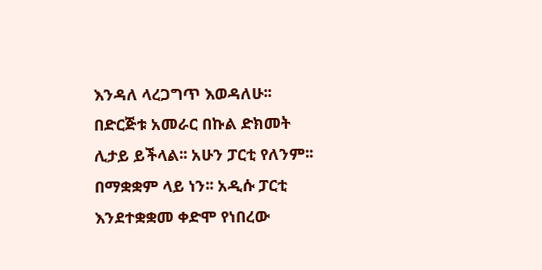እንዳለ ላረጋግጥ እወዳለሁ፡፡ በድርጅቱ አመራር በኩል ድክመት ሊታይ ይችላል፡፡ አሁን ፓርቲ የለንም፡፡ በማቋቋም ላይ ነን፡፡ አዲሱ ፓርቲ እንደተቋቋመ ቀድሞ የነበረው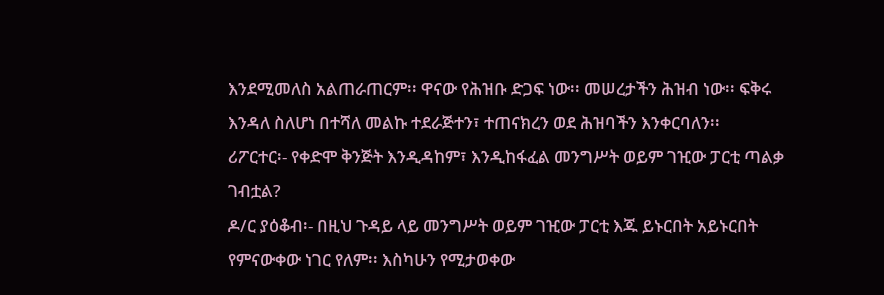እንደሚመለስ አልጠራጠርም፡፡ ዋናው የሕዝቡ ድጋፍ ነው፡፡ መሠረታችን ሕዝብ ነው፡፡ ፍቅሩ እንዳለ ስለሆነ በተሻለ መልኩ ተደራጅተን፣ ተጠናክረን ወደ ሕዝባችን እንቀርባለን፡፡
ሪፖርተር፡- የቀድሞ ቅንጅት እንዲዳከም፣ እንዲከፋፈል መንግሥት ወይም ገዢው ፓርቲ ጣልቃ ገብቷል?
ዶ/ር ያዕቆብ፡- በዚህ ጉዳይ ላይ መንግሥት ወይም ገዢው ፓርቲ እጁ ይኑርበት አይኑርበት የምናውቀው ነገር የለም፡፡ እስካሁን የሚታወቀው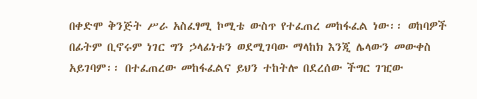በቀድሞ ቅንጅት ሥራ አስፈፃሚ ኮሚቴ ውስጥ የተፈጠረ መከፋፈል ነው፡፡ ወከባዎች በፊትም ቢኖሩም ነገር ግን ኃላፊነቱን ወደሚገባው ማላከክ እንጂ ሌላውን መውቀስ አይገባም፡፡ በተፈጠረው መከፋፈልና ይህን ተከትሎ በደረሰው ችግር ገዢው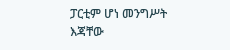ፓርቲም ሆነ መንግሥት እጃቸው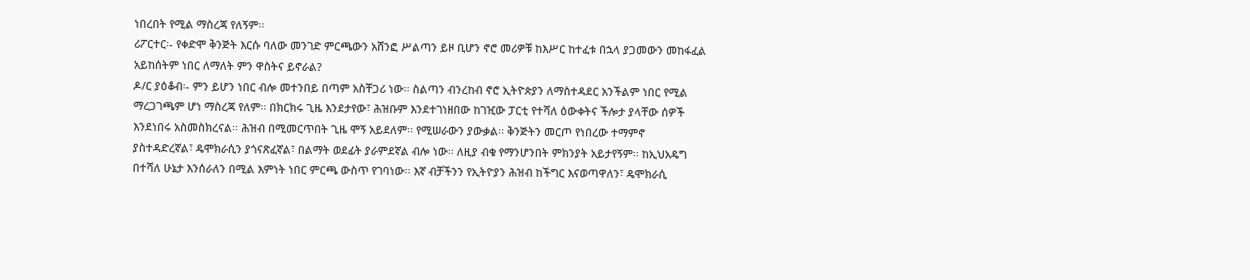ነበረበት የሚል ማስረጃ የለኝም፡፡
ሪፖርተር፡- የቀድሞ ቅንጅት እርሱ ባለው መንገድ ምርጫውን አሸንፎ ሥልጣን ይዞ ቢሆን ኖሮ መሪዎቹ ከእሥር ከተፈቱ በኋላ ያጋመውን መከፋፈል አይከሰትም ነበር ለማለት ምን ዋስትና ይኖራል?
ዶ/ር ያዕቆብ፡- ምን ይሆን ነበር ብሎ መተንበይ በጣም አስቸጋሪ ነው፡፡ ስልጣን ብንረከብ ኖሮ ኢትዮጵያን ለማስተዳደር አንችልም ነበር የሚል ማረጋገጫም ሆነ ማስረጃ የለም፡፡ በክርክሩ ጊዜ እንደታየው፣ ሕዝቡም እንደተገነዘበው ከገዢው ፓርቲ የተሻለ ዕውቀትና ችሎታ ያላቸው ሰዎች እንደነበሩ አስመስክረናል፡፡ ሕዝብ በሚመርጥበት ጊዜ ሞኝ አይደለም፡፡ የሚሠራውን ያውቃል፡፡ ቅንጅትን መርጦ የነበረው ተማምኖ ያስተዳድረኛል፣ ዴሞክራሲን ያጎናጽፈኛል፣ በልማት ወደፊት ያራምደኛል ብሎ ነው፡፡ ለዚያ ብቁ የማንሆንበት ምክንያት አይታየኝም፡፡ ከኢህአዴግ በተሻለ ሁኔታ እንሰራለን በሚል እምነት ነበር ምርጫ ውስጥ የገባነው፡፡ እኛ ብቻችንን የኢትዮያን ሕዝብ ከችግር እናወጣዋለን፣ ዴሞክራሲ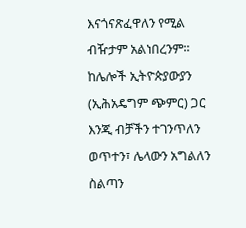እናጎናጽፈዋለን የሚል ብዥታም አልነበረንም፡፡ ከሌሎች ኢትዮጵያውያን (ኢሕአዴግም ጭምር) ጋር እንጂ ብቻችን ተገንጥለን ወጥተን፣ ሌላውን አግልለን ስልጣን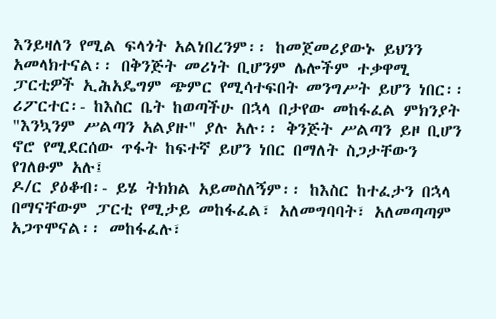እንይዛለን የሚል ፍላጎት አልነበረንም፡፡ ከመጀመሪያውኑ ይህንን አመላክተናል፡፡ በቅንጅት መሪነት ቢሆንም ሌሎችም ተቃዋሚ ፓርቲዎች ኢሕአዴግም ጭምር የሚሳተፍበት መንግሥት ይሆን ነበር፡፡
ሪፖርተር፡- ከእስር ቤት ከወጣችሁ በኋላ በታየው መከፋፈል ምክንያት "እንኳንም ሥልጣን አልያዙ" ያሉ አሉ፡፡ ቅንጅት ሥልጣን ይዞ ቢሆን ኖሮ የሚደርሰው ጥፋት ከፍተኛ ይሆን ነበር በማለት ስጋታቸውን የገለፁም አሉ፤
ዶ/ር ያዕቆብ፡- ይሄ ትክክል አይመስለኝም፡፡ ከእስር ከተፈታን በኋላ በማናቸውም ፓርቲ የሚታይ መከፋፈል፣ አለመግባባት፣ አለመጣጣም አጋጥሞናል፡፡ መከፋፈሉ፣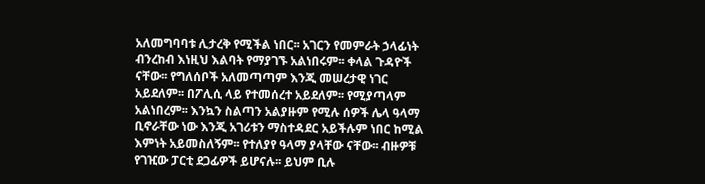አለመግባባቱ ሊታረቅ የሚችል ነበር፡፡ አገርን የመምራት ኃላፊነት ብንረከብ እነዚህ እልባት የማያገኙ አልነበሩም፡፡ ቀላል ጉዳዮች ናቸው፡፡ የግለሰቦች አለመጣጣም እንጂ መሠረታዊ ነገር አይደለም፡፡ በፖሊሲ ላይ የተመሰረተ አይደለም፡፡ የሚያጣላም አልነበረም፡፡ እንኳን ስልጣን አልያዙም የሚሉ ሰዎች ሌላ ዓላማ ቢኖራቸው ነው እንጂ አገሪቱን ማስተዳደር አይችሉም ነበር ከሚል እምነት አይመስለኝም፡፡ የተለያየ ዓላማ ያላቸው ናቸው፡፡ ብዙዎቹ የገዢው ፓርቲ ደጋፊዎች ይሆናሉ፡፡ ይህም ቢሉ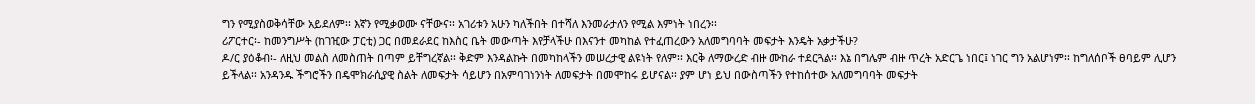ግን የሚያስወቅሳቸው አይደለም፡፡ እኛን የሚቃወሙ ናቸውና፡፡ አገሪቱን አሁን ካለችበት በተሻለ እንመራታለን የሚል እምነት ነበረን፡፡
ሪፖርተር፡- ከመንግሥት (ከገዢው ፓርቲ) ጋር በመደራደር ከእስር ቤት መውጣት እየቻላችሁ በእናንተ መካከል የተፈጠረውን አለመግባባት መፍታት እንዴት አቃታችሁ?
ዶ/ር ያዕቆብ፡- ለዚህ መልስ ለመስጠት በጣም ይቸግረኛል፡፡ ቅድም እንዳልኩት በመካከላችን መሠረታዊ ልዩነት የለም፡፡ እርቅ ለማውረድ ብዙ ሙከራ ተደርጓል፡፡ እኔ በግሌም ብዙ ጥረት አድርጌ ነበር፤ ነገር ግን አልሆነም፡፡ ከግለሰቦች ፀባይም ሊሆን ይችላል፡፡ አንዳንዱ ችግሮችን በዴሞክራሲያዊ ስልት ለመፍታት ሳይሆን በአምባገነንነት ለመፍታት በመሞከሩ ይሆናል፡፡ ያም ሆነ ይህ በውስጣችን የተከሰተው አለመግባባት መፍታት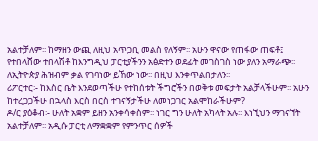አልተቻለም፡፡ ከማዘን ውጪ ለዚህ አጥጋቢ መልስ የለኝም፡፡ አሁን ዋናው የጠፋው ጠፍቶ፤ የተበላሸው ተበላሽቶ ከእንግዲህ ፓርቲያችንን አፅድተን ወደፊት መገስገስ ነው ያለን አማራጭ፡፡ ለኢትዮጵያ ሕዝብም ቃል የገባነው ይኸው ነው፡፡ በዚህ እንቀጥልበታለን፡፡
ሪፖርተር፡- ከእስር ቤት እንደወጣችሁ የተከሰቱት ችግሮችን በወቅቱ መፍታት አልቻላችሁም፡፡ አሁን ከተረጋጋችሁ በኋላስ እርስ በርስ ተገናኝታችሁ ለመነጋገር አልሞከራችሁም?
ዶ/ር ያዕቆብ፡- ሁለት አቋም ይዘን አንቀሳቀስም፡፡ ነገር ግን ሁለት አካላት አሉ፡፡ እነኚህን ማገናኘት አልተቻለም፡፡ አዲሱ ፓርቲ ለማቋቋም የምንጥር ሰዎች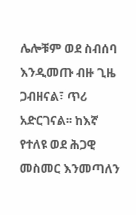ሌሎቹም ወደ ስብሰባ እንዲመጡ ብዙ ጊዜ ጋብዘናል፣ ጥሪ አድርገናል፡፡ ከእኛ የተለዩ ወደ ሕጋዊ መስመር እንመጣለን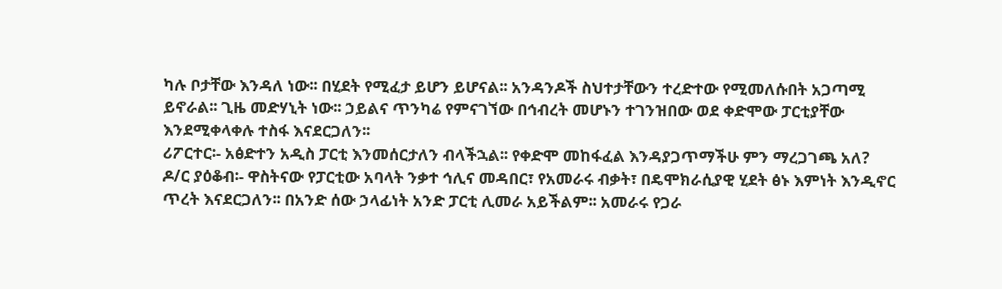ካሉ ቦታቸው እንዳለ ነው፡፡ በሂደት የሚፈታ ይሆን ይሆናል፡፡ አንዳንዶች ስህተታቸውን ተረድተው የሚመለሱበት አጋጣሚ ይኖራል፡፡ ጊዜ መድሃኒት ነው፡፡ ኃይልና ጥንካሬ የምናገኘው በኅብረት መሆኑን ተገንዝበው ወደ ቀድሞው ፓርቲያቸው እንደሚቀላቀሉ ተስፋ እናደርጋለን፡፡
ሪፖርተር፡- አፅድተን አዲስ ፓርቲ እንመሰርታለን ብላችኋል፡፡ የቀድሞ መከፋፈል እንዳያጋጥማችሁ ምን ማረጋገጫ አለ?
ዶ/ር ያዕቆብ፡- ዋስትናው የፓርቲው አባላት ንቃተ ኅሊና መዳበር፣ የአመራሩ ብቃት፣ በዴሞክራሲያዊ ሂደት ፅኑ እምነት እንዲኖር ጥረት እናደርጋለን፡፡ በአንድ ሰው ኃላፊነት አንድ ፓርቲ ሊመራ አይችልም፡፡ አመራሩ የጋራ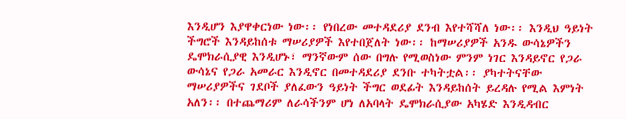እንዲሆን እያዋቀርነው ነው፡፡ የነበረው መተዳደሪያ ደንብ እየተሻሻለ ነው፡፡ እንዲህ ዓይነት ችግሮች እንዳይከሰቱ ማሠሪያዎች እየተበጀለት ነው፡፡ ከማሠሪያዎች አንዱ ውሳኔዎችን ዴሞክራሲያዊ እንዲሆኑ፣ ማንኛውም ሰው በግሉ የሚወስነው ምንም ነገር እንዳይኖር የጋራ ውሳኔና የጋራ አመራር እንዲኖር በመተዳደሪያ ደንቡ ተካትቷል፡፡ ያካተትናቸው ማሠሪያዎችና ገደቦች ያለፈውን ዓይነት ችግር ወደፊት እንዳይከሰት ይረዳሉ የሚል እምነት አለን፡፡ በተጨማሪም ለራሳችንም ሆነ ለአባላት ዴሞክራሲያው አካሄድ እንዲዳብር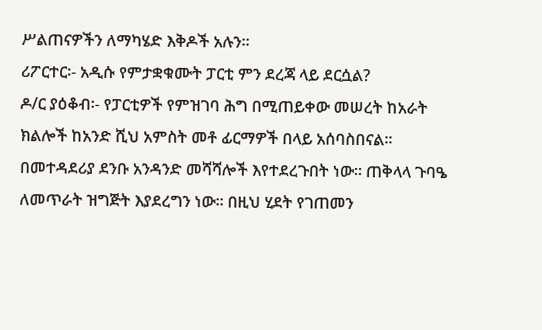ሥልጠናዎችን ለማካሄድ እቅዶች አሉን፡፡
ሪፖርተር፡- አዲሱ የምታቋቁሙት ፓርቲ ምን ደረጃ ላይ ደርሷል?
ዶ/ር ያዕቆብ፡- የፓርቲዎች የምዝገባ ሕግ በሚጠይቀው መሠረት ከአራት ክልሎች ከአንድ ሺህ አምስት መቶ ፊርማዎች በላይ አሰባስበናል፡፡ በመተዳደሪያ ደንቡ አንዳንድ መሻሻሎች እየተደረጉበት ነው፡፡ ጠቅላላ ጉባዔ ለመጥራት ዝግጅት እያደረግን ነው፡፡ በዚህ ሂደት የገጠመን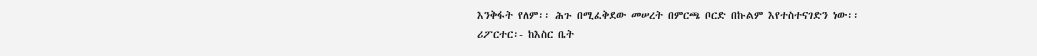እንቅፋት የለም፡፡ ሕጉ በሚፈቅደው መሠረት በምርጫ ቦርድ በኩልም እየተስተናገድን ነው፡፡
ሪፖርተር፡- ከእስር ቤት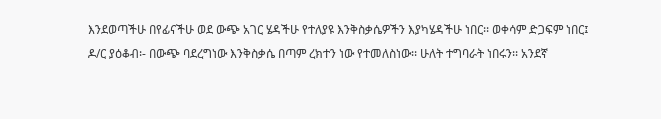እንደወጣችሁ በየፊናችሁ ወደ ውጭ አገር ሄዳችሁ የተለያዩ እንቅስቃሴዎችን እያካሄዳችሁ ነበር፡፡ ወቀሳም ድጋፍም ነበር፤
ዶ/ር ያዕቆብ፡- በውጭ ባደረግነው እንቅስቃሴ በጣም ረክተን ነው የተመለስነው፡፡ ሁለት ተግባራት ነበሩን፡፡ አንደኛ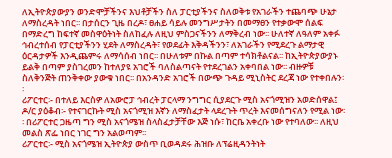ለኢትዮጵያውያን ወንድሞቻችንና እህቶቻችን ስለ ፓርቲያችንና ስለወቅቱ የአገራችን ተጨባጭ ሁኔታ ለማስረዳት ነበር፡፡ በታሰርን ጊዜ በረዶ፣ ፀሐይ ሳይሉ መንግሥታትን በመማፀን የተቃውሞ ሰልፍ በማድረግ ከፍተኛ መስዋዕትነት ስለከፈሉ ለዚህ ምስጋናችንን ለማቅረብ ነው፡፡ ሁለተኛ ለዓለም አቀፉ ኅብረተሰብ የፓርቲያችንን ሂደት ለማስረዳት፣ የወደፊት እቅዳችንን፣ ለአገራችን የሚደረጉ ልማታዊ ዕርዳታዎች እንዲጨምሩ ለማሳሰብ ነበር፡፡ በሁለቱም በኩል በጣም ተሳክቶልናል፡፡ ከኢትዮጵያውያኑ ይልቅ በጣም ያስገረመን ከተለያዩ አገሮች ባለስልጣናት የተደረገልን አቀባበል ነው፡፡ ብዙዎቹ ስለቅንጅት ጠንቅቀው ያውቁ ነበር፡፡ በአንዳንድ አገሮች በውጭ ጉዳይ ሚኒስትር ደረጃ ነው የተቀበሉን፡፡
ሪፖርተር፡- በተለይ እርስዎ ለአውሮፓ ኅብረት ፓርላማ ንግግር ሲያደርጉ ሚስ አናጎሚዝን አወድሰዋል፤
ዶ/ር ያዕቆብ፡- የተናገርኩት ሚስ አናጎሚዝ እኛን ለማስፈታት ላደረጉት ጥረት እናመሰግናለን የሚል ነው፡፡ በሪፖርተር ጋዜጣ ግን ሚስ አናጎሜዝ ስላስፈታቻቸው እጅ ነሱ፣ ከርቤ አቀረቡ ነው የተባለው፡፡ ለዚህ መልስ ጽፌ ነበር ነገር ግን አልወጣም፡፡
ሪፖርተር፡- ሚስ አናጎሜዝ ኢትዮጵያ ውስጥ ቢወዳደሩ ሕዝቡ ለፕሬዚዳንትነት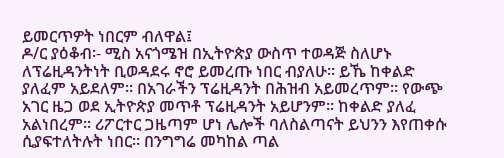ይመርጥዎት ነበርም ብለዋል፤
ዶ/ር ያዕቆብ፡- ሚስ አናጎሜዝ በኢትዮጵያ ውስጥ ተወዳጅ ስለሆኑ ለፕሬዚዳንትነት ቢወዳደሩ ኖሮ ይመረጡ ነበር ብያለሁ፡፡ ይኼ ከቀልድ ያለፈም አይደለም፡፡ በአገራችን ፕሬዚዳንት በሕዝብ አይመረጥም፡፡ የውጭ አገር ዜጋ ወደ ኢትዮጵያ መጥቶ ፕሬዚዳንት አይሆንም፡፡ ከቀልድ ያለፈ አልነበረም፡፡ ሪፖርተር ጋዜጣም ሆነ ሌሎች ባለስልጣናት ይህንን እየጠቀሱ ሲያፍተለትሉት ነበር፡፡ በንግግሬ መካከል ጣል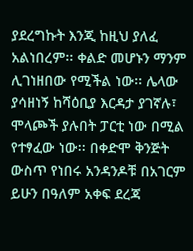ያደረግኩት እንጂ ከዚህ ያለፈ አልነበረም፡፡ ቀልድ መሆኑን ማንም ሊገነዘበው የሚችል ነው፡፡ ሌላው ያሳዘነኝ ከሻዕቢያ እርዳታ ያገኛሉ፣ ሞላጮች ያሉበት ፓርቲ ነው በሚል የተፃፈው ነው፡፡ በቀድሞ ቅንጅት ውስጥ የነበሩ አንዳንዶቹ በአገርም ይሁን በዓለም አቀፍ ደረጃ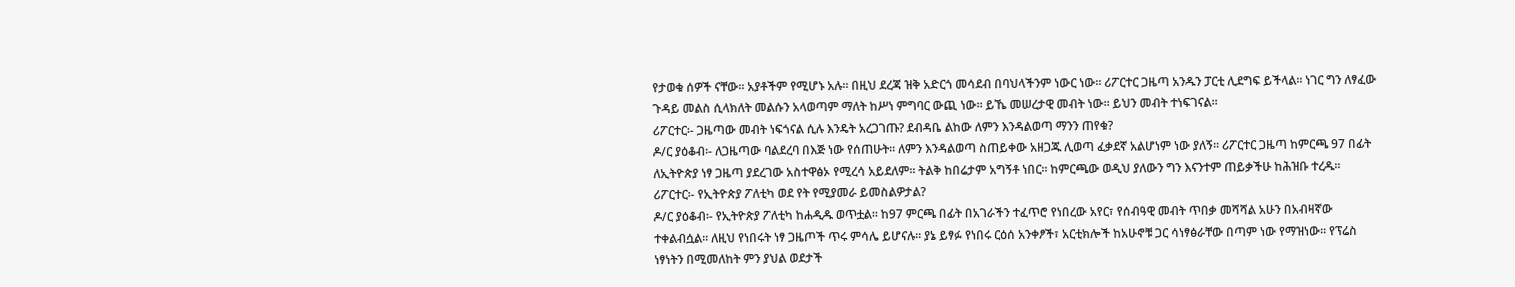የታወቁ ሰዎች ናቸው፡፡ አያቶችም የሚሆኑ አሉ፡፡ በዚህ ደረጃ ዝቅ አድርጎ መሳደብ በባህላችንም ነውር ነው፡፡ ሪፖርተር ጋዜጣ አንዱን ፓርቲ ሊደግፍ ይችላል፡፡ ነገር ግን ለፃፈው ጉዳይ መልስ ሲላክለት መልሱን አላወጣም ማለት ከሥነ ምግባር ውጪ ነው፡፡ ይኼ መሠረታዊ መብት ነው፡፡ ይህን መብት ተነፍገናል፡፡
ሪፖርተር፡- ጋዜጣው መብት ነፍጎናል ሲሉ እንዴት አረጋገጡ? ደብዳቤ ልከው ለምን እንዳልወጣ ማንን ጠየቁ?
ዶ/ር ያዕቆብ፡- ለጋዜጣው ባልደረባ በእጅ ነው የሰጠሁት፡፡ ለምን እንዳልወጣ ስጠይቀው አዘጋጁ ሊወጣ ፈቃደኛ አልሆነም ነው ያለኝ፡፡ ሪፖርተር ጋዜጣ ከምርጫ 97 በፊት ለኢትዮጵያ ነፃ ጋዜጣ ያደረገው አስተዋፅኦ የሚረሳ አይደለም፡፡ ትልቅ ከበሬታም አግኝቶ ነበር፡፡ ከምርጫው ወዲህ ያለውን ግን እናንተም ጠይቃችሁ ከሕዝቡ ተረዱ፡፡
ሪፖርተር፡- የኢትዮጵያ ፖለቲካ ወደ የት የሚያመራ ይመስልዎታል?
ዶ/ር ያዕቆብ፡- የኢትዮጵያ ፖለቲካ ከሐዲዱ ወጥቷል፡፡ ከ97 ምርጫ በፊት በአገራችን ተፈጥሮ የነበረው አየር፣ የሰብዓዊ መብት ጥበቃ መሻሻል አሁን በአብዛኛው ተቀልብሷል፡፡ ለዚህ የነበሩት ነፃ ጋዜጦች ጥሩ ምሳሌ ይሆናሉ፡፡ ያኔ ይፃፉ የነበሩ ርዕሰ አንቀፆች፣ አርቲክሎች ከአሁኖቹ ጋር ሳነፃፅራቸው በጣም ነው የማዝነው፡፡ የፕሬስ ነፃነትን በሚመለከት ምን ያህል ወደታች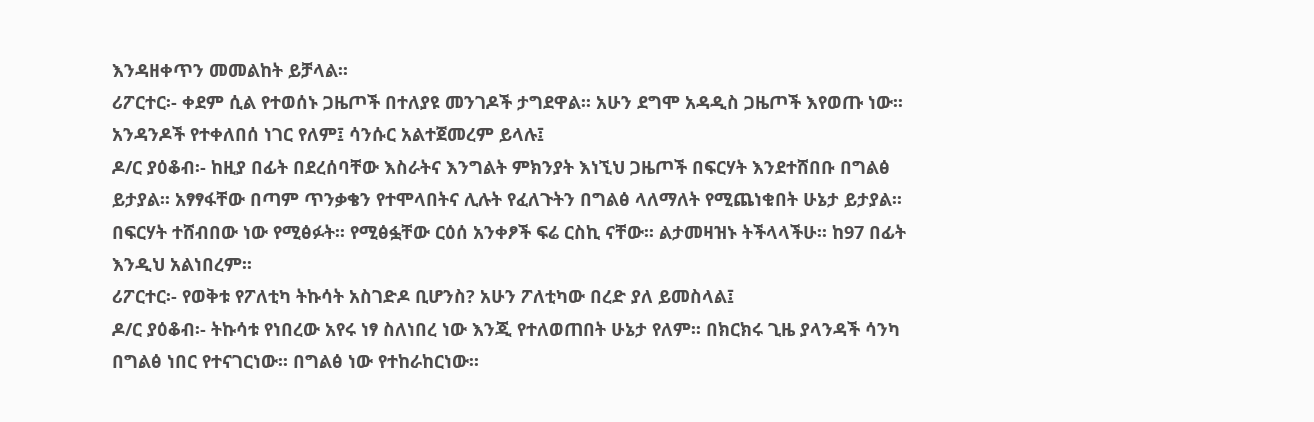እንዳዘቀጥን መመልከት ይቻላል፡፡
ሪፖርተር፡- ቀደም ሲል የተወሰኑ ጋዜጦች በተለያዩ መንገዶች ታግደዋል፡፡ አሁን ደግሞ አዳዲስ ጋዜጦች እየወጡ ነው፡፡ አንዳንዶች የተቀለበሰ ነገር የለም፤ ሳንሱር አልተጀመረም ይላሉ፤
ዶ/ር ያዕቆብ፡- ከዚያ በፊት በደረሰባቸው እስራትና እንግልት ምክንያት እነኚህ ጋዜጦች በፍርሃት እንደተሸበቡ በግልፅ ይታያል፡፡ አፃፃፋቸው በጣም ጥንቃቄን የተሞላበትና ሊሉት የፈለጉትን በግልፅ ላለማለት የሚጨነቁበት ሁኔታ ይታያል፡፡ በፍርሃት ተሸብበው ነው የሚፅፉት፡፡ የሚፅፏቸው ርዕሰ አንቀፆች ፍሬ ርስኪ ናቸው፡፡ ልታመዛዝኑ ትችላላችሁ፡፡ ከ97 በፊት እንዲህ አልነበረም፡፡
ሪፖርተር፡- የወቅቱ የፖለቲካ ትኩሳት አስገድዶ ቢሆንስ? አሁን ፖለቲካው በረድ ያለ ይመስላል፤
ዶ/ር ያዕቆብ፡- ትኩሳቱ የነበረው አየሩ ነፃ ስለነበረ ነው እንጂ የተለወጠበት ሁኔታ የለም፡፡ በክርክሩ ጊዜ ያላንዳች ሳንካ በግልፅ ነበር የተናገርነው፡፡ በግልፅ ነው የተከራከርነው፡፡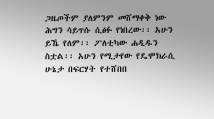ጋዜጦችም ያለምንም መሸማቀቅ ነው ሕግን ሳይጥሱ ሲፅፉ የነበረው፡፡ አሁን ይኼ የለም፡፡ ፖለቲካው ሐዲዱን ስቷል፡፡ አሁን የሚታየው የዴሞክራሲ ሁኔታ በፍርሃት የተሸበበ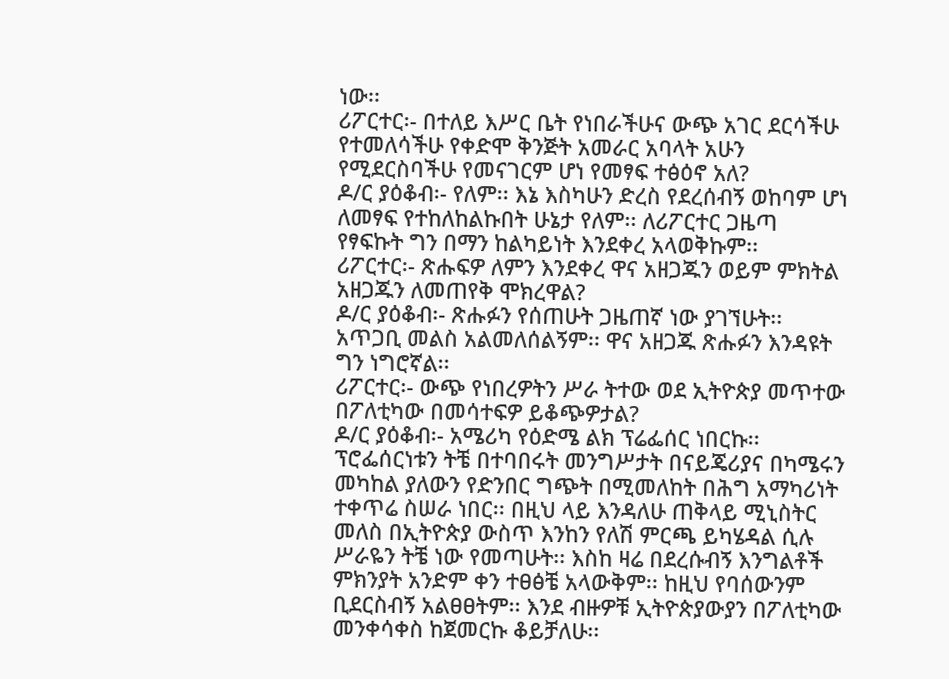ነው፡፡
ሪፖርተር፡- በተለይ እሥር ቤት የነበራችሁና ውጭ አገር ደርሳችሁ የተመለሳችሁ የቀድሞ ቅንጅት አመራር አባላት አሁን የሚደርስባችሁ የመናገርም ሆነ የመፃፍ ተፅዕኖ አለ?
ዶ/ር ያዕቆብ፡- የለም፡፡ እኔ እስካሁን ድረስ የደረሰብኝ ወከባም ሆነ ለመፃፍ የተከለከልኩበት ሁኔታ የለም፡፡ ለሪፖርተር ጋዜጣ የፃፍኩት ግን በማን ከልካይነት እንደቀረ አላወቅኩም፡፡
ሪፖርተር፡- ጽሑፍዎ ለምን እንደቀረ ዋና አዘጋጁን ወይም ምክትል አዘጋጁን ለመጠየቅ ሞክረዋል?
ዶ/ር ያዕቆብ፡- ጽሑፉን የሰጠሁት ጋዜጠኛ ነው ያገኘሁት፡፡ አጥጋቢ መልስ አልመለሰልኝም፡፡ ዋና አዘጋጁ ጽሑፉን እንዳዩት ግን ነግሮኛል፡፡
ሪፖርተር፡- ውጭ የነበረዎትን ሥራ ትተው ወደ ኢትዮጵያ መጥተው በፖለቲካው በመሳተፍዎ ይቆጭዎታል?
ዶ/ር ያዕቆብ፡- አሜሪካ የዕድሜ ልክ ፕሬፌሰር ነበርኩ፡፡ ፕሮፌሰርነቱን ትቼ በተባበሩት መንግሥታት በናይጄሪያና በካሜሩን መካከል ያለውን የድንበር ግጭት በሚመለከት በሕግ አማካሪነት ተቀጥሬ ስሠራ ነበር፡፡ በዚህ ላይ እንዳለሁ ጠቅላይ ሚኒስትር መለስ በኢትዮጵያ ውስጥ እንከን የለሽ ምርጫ ይካሄዳል ሲሉ ሥራዬን ትቼ ነው የመጣሁት፡፡ እስከ ዛሬ በደረሱብኝ እንግልቶች ምክንያት አንድም ቀን ተፀፅቼ አላውቅም፡፡ ከዚህ የባሰውንም ቢደርስብኝ አልፀፀትም፡፡ እንደ ብዙዎቹ ኢትዮጵያውያን በፖለቲካው መንቀሳቀስ ከጀመርኩ ቆይቻለሁ፡፡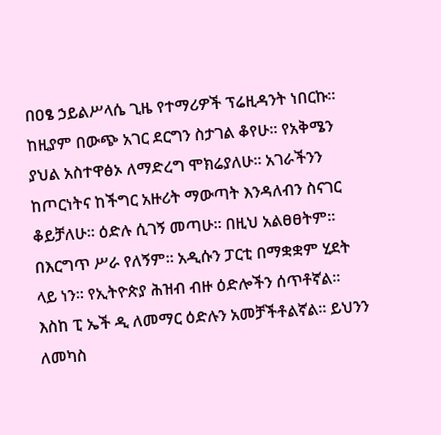በዐፄ ኃይልሥላሴ ጊዜ የተማሪዎች ፕሬዚዳንት ነበርኩ፡፡ ከዚያም በውጭ አገር ደርግን ስታገል ቆየሁ፡፡ የአቅሜን ያህል አስተዋፅኦ ለማድረግ ሞክሬያለሁ፡፡ አገራችንን ከጦርነትና ከችግር አዙሪት ማውጣት እንዳለብን ስናገር ቆይቻለሁ፡፡ ዕድሉ ሲገኝ መጣሁ፡፡ በዚህ አልፀፀትም፡፡ በእርግጥ ሥራ የለኝም፡፡ አዲሱን ፓርቲ በማቋቋም ሂደት ላይ ነን፡፡ የኢትዮጵያ ሕዝብ ብዙ ዕድሎችን ሰጥቶኛል፡፡ እስከ ፒ ኤች ዲ ለመማር ዕድሉን አመቻችቶልኛል፡፡ ይህንን ለመካስ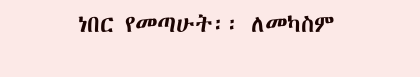ነበር የመጣሁት፡፡ ለመካስም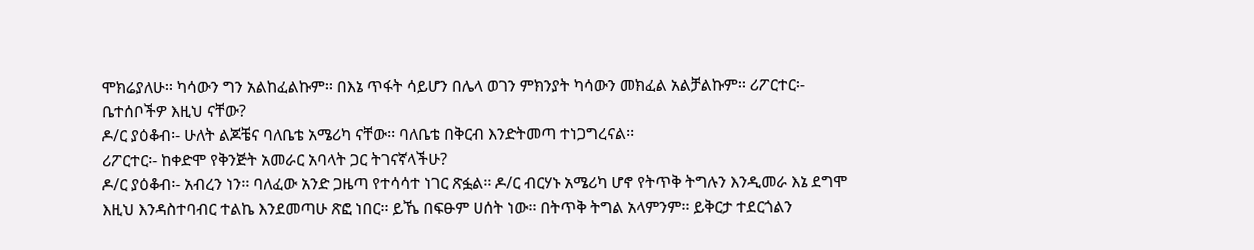ሞክሬያለሁ፡፡ ካሳውን ግን አልከፈልኩም፡፡ በእኔ ጥፋት ሳይሆን በሌላ ወገን ምክንያት ካሳውን መክፈል አልቻልኩም፡፡ ሪፖርተር፡- ቤተሰቦችዎ እዚህ ናቸው?
ዶ/ር ያዕቆብ፡- ሁለት ልጆቼና ባለቤቴ አሜሪካ ናቸው፡፡ ባለቤቴ በቅርብ እንድትመጣ ተነጋግረናል፡፡
ሪፖርተር፡- ከቀድሞ የቅንጅት አመራር አባላት ጋር ትገናኛላችሁ?
ዶ/ር ያዕቆብ፡- አብረን ነን፡፡ ባለፈው አንድ ጋዜጣ የተሳሳተ ነገር ጽፏል፡፡ ዶ/ር ብርሃኑ አሜሪካ ሆኖ የትጥቅ ትግሉን እንዲመራ እኔ ደግሞ እዚህ እንዳስተባብር ተልኬ እንደመጣሁ ጽፎ ነበር፡፡ ይኼ በፍፁም ሀሰት ነው፡፡ በትጥቅ ትግል አላምንም፡፡ ይቅርታ ተደርጎልን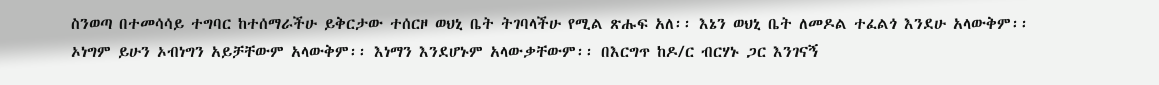ስንወጣ በተመሳሳይ ተግባር ከተሰማራችሁ ይቅርታው ተሰርዞ ወህኒ ቤት ትገባላችሁ የሚል ጽሑፍ አለ፡፡ እኔን ወህኒ ቤት ለመዶል ተፈልጎ እንደሁ አላውቅም፡፡ ኦነግም ይሁን ኦብነግን አይቻቸውም አላውቅም፡፡ እነማን እንደሆኑም አላውቃቸውም፡፡ በእርግጥ ከዶ/ር ብርሃኑ ጋር እንገናኝ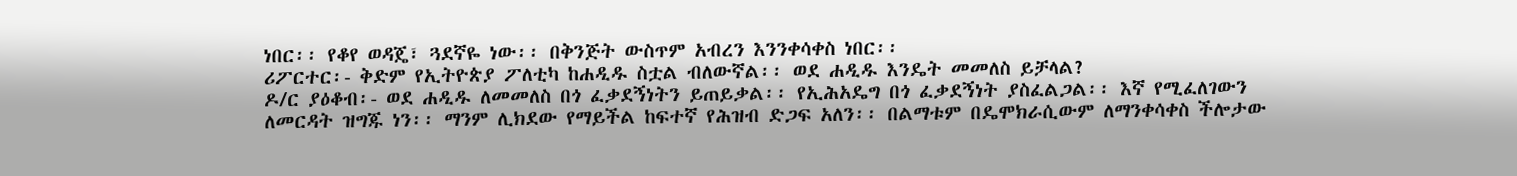ነበር፡፡ የቆየ ወዳጄ፣ ጓደኛዬ ነው፡፡ በቅንጅት ውስጥም አብረን እንንቀሳቀስ ነበር፡፡
ሪፖርተር፡- ቅድም የኢትዮጵያ ፖለቲካ ከሐዲዱ ስቷል ብለውኛል፡፡ ወደ ሐዲዱ እንዴት መመለስ ይቻላል?
ዶ/ር ያዕቆብ፡- ወደ ሐዲዱ ለመመለስ በጎ ፈቃደኝነትን ይጠይቃል፡፡ የኢሕአዴግ በጎ ፈቃደኝነት ያስፈልጋል፡፡ እኛ የሚፈለገውን ለመርዳት ዝግጁ ነን፡፡ ማንም ሊክደው የማይችል ከፍተኛ የሕዝብ ድጋፍ አለን፡፡ በልማቱም በዴሞክራሲውም ለማንቀሳቀስ ችሎታው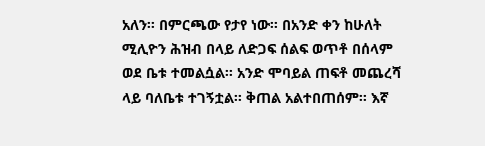አለን፡፡ በምርጫው የታየ ነው፡፡ በአንድ ቀን ከሁለት ሚሊዮን ሕዝብ በላይ ለድጋፍ ሰልፍ ወጥቶ በሰላም ወደ ቤቱ ተመልሷል፡፡ አንድ ሞባይል ጠፍቶ መጨረሻ ላይ ባለቤቱ ተገኝቷል፡፡ ቅጠል አልተበጠሰም፡፡ እኛ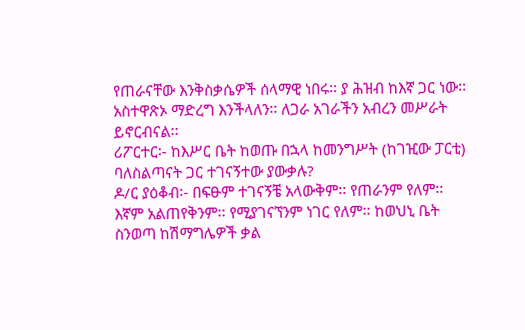የጠራናቸው እንቅስቃሴዎች ሰላማዊ ነበሩ፡፡ ያ ሕዝብ ከእኛ ጋር ነው፡፡ አስተዋጽኦ ማድረግ እንችላለን፡፡ ለጋራ አገራችን አብረን መሥራት ይኖርብናል፡፡
ሪፖርተር፡- ከእሥር ቤት ከወጡ በኋላ ከመንግሥት (ከገዢው ፓርቲ) ባለስልጣናት ጋር ተገናኝተው ያውቃሉ?
ዶ/ር ያዕቆብ፡- በፍፁም ተገናኝቼ አላውቅም፡፡ የጠራንም የለም፡፡ እኛም አልጠየቅንም፡፡ የሚያገናኘንም ነገር የለም፡፡ ከወህኒ ቤት ስንወጣ ከሽማግሌዎች ቃል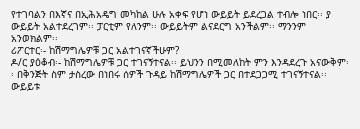የተገባልን በእኛና በኢሕአዴግ መካከል ሁሉ አቀፍ የሆነ ውይይት ይደረጋል ተብሎ ነበር፡፡ ያ ውይይት አልተደረገም፡፡ ፓርቲም የለንም፡፡ ውይይትም ልናደርግ አንችልም፡፡ ማንንም አንወክልም፡፡
ሪፖርተር፡- ከሽማግሌዎቹ ጋር አልተገናኛችሁም?
ዶ/ር ያዕቆብ፡- ከሽማግሌዎቹ ጋር ተገናኝተናል፡፡ ይህንን በሚመለከት ምን እንዳደረጉ አናውቅም፡፡ በቅንጅት ስም ታስረው በነበሩ ሰዎች ጉዳይ ከሽማግሌዎች ጋር በተደጋጋሚ ተገናኝተናል፡፡ ውይይቱ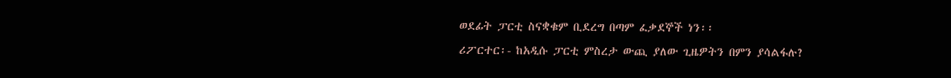ወደፊት ፓርቲ ስናቋቁም ቢደረግ በጣም ፈቃደኞች ነን፡፡
ሪፖርተር፡- ከአዲሱ ፓርቲ ምስረታ ውጪ ያለው ጊዜዎትን በምን ያሳልፋሉ?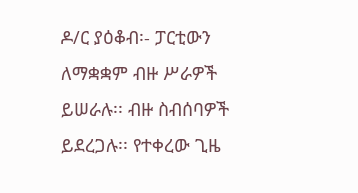ዶ/ር ያዕቆብ፡- ፓርቲውን ለማቋቋም ብዙ ሥራዎች ይሠራሉ፡፡ ብዙ ስብሰባዎች ይደረጋሉ፡፡ የተቀረው ጊዜ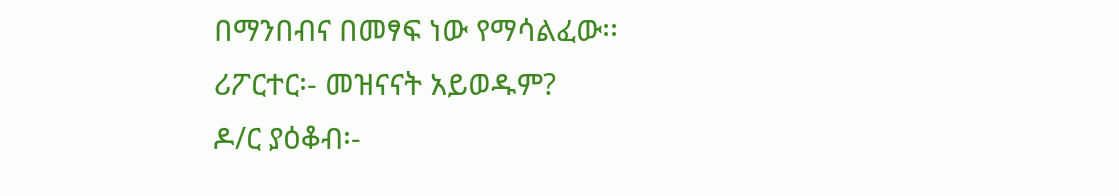በማንበብና በመፃፍ ነው የማሳልፈው፡፡
ሪፖርተር፡- መዝናናት አይወዱም?
ዶ/ር ያዕቆብ፡-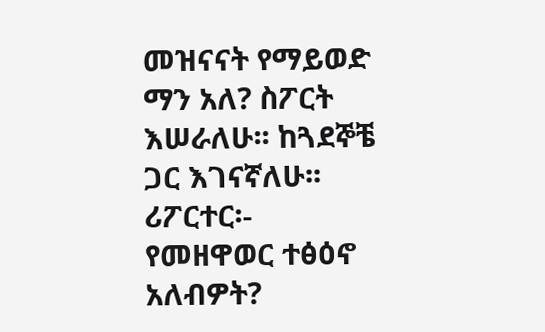መዝናናት የማይወድ ማን አለ? ስፖርት እሠራለሁ፡፡ ከጓደኞቼ ጋር እገናኛለሁ፡፡
ሪፖርተር፡- የመዘዋወር ተፅዕኖ አለብዎት?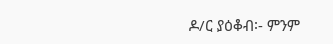ዶ/ር ያዕቆብ፡- ምንም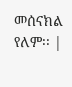መሰናክል የለም፡፡ |